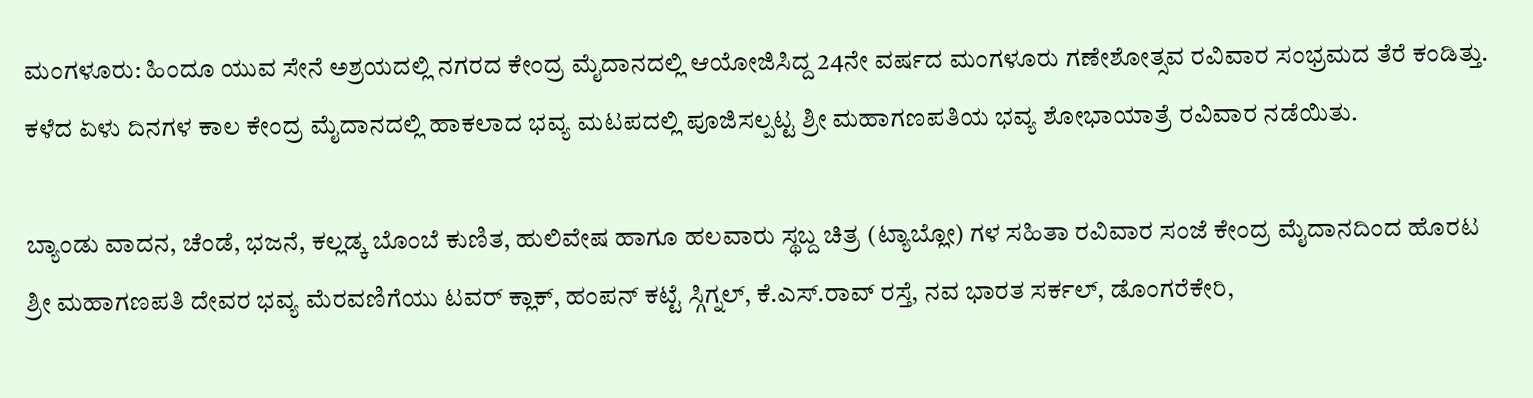ಮಂಗಳೂರು: ಹಿಂದೂ ಯುವ ಸೇನೆ ಅಶ್ರಯದಲ್ಲಿ ನಗರದ ಕೇಂದ್ರ ಮೈದಾನದಲ್ಲಿ ಆಯೋಜಿಸಿದ್ದ 24ನೇ ವರ್ಷದ ಮಂಗಳೂರು ಗಣೇಶೋತ್ಸವ ರವಿವಾರ ಸಂಭ್ರಮದ ತೆರೆ ಕಂಡಿತ್ತು.
ಕಳೆದ ಏಳು ದಿನಗಳ ಕಾಲ ಕೇಂದ್ರ ಮೈದಾನದಲ್ಲಿ ಹಾಕಲಾದ ಭವ್ಯ ಮಟಪದಲ್ಲಿ ಪೂಜಿಸಲ್ಪಟ್ಟ ಶ್ರೀ ಮಹಾಗಣಪತಿಯ ಭವ್ಯ ಶೋಭಾಯಾತ್ರೆ ರವಿವಾರ ನಡೆಯಿತು.

ಬ್ಯಾಂಡು ವಾದನ, ಚೆಂಡೆ, ಭಜನೆ, ಕಲ್ಲಡ್ಕ ಬೊಂಬೆ ಕುಣಿತ, ಹುಲಿವೇಷ ಹಾಗೂ ಹಲವಾರು ಸ್ಥಬ್ದ ಚಿತ್ರ (ಟ್ಯಾಬ್ಲೋ) ಗಳ ಸಹಿತಾ ರವಿವಾರ ಸಂಜೆ ಕೇಂದ್ರ ಮೈದಾನದಿಂದ ಹೊರಟ ಶ್ರೀ ಮಹಾಗಣಪತಿ ದೇವರ ಭವ್ಯ ಮೆರವಣಿಗೆಯು ಟವರ್ ಕ್ಲಾಕ್, ಹಂಪನ್ ಕಟ್ಟೆ ಸ್ಗಿಗ್ನಲ್, ಕೆ.ಎಸ್.ರಾವ್ ರಸ್ತೆ, ನವ ಭಾರತ ಸರ್ಕಲ್, ಡೊಂಗರೆಕೇರಿ,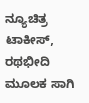ನ್ಯೂಚಿತ್ರ ಟಾಕೀಸ್, ರಥಭೀದಿ ಮೂಲಕ ಸಾಗಿ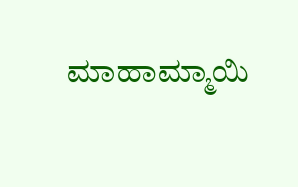ಮಾಹಾಮ್ಮಾಯಿ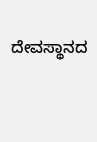ದೇವಸ್ಥಾನದ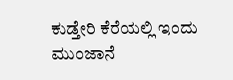ಕುಡ್ತೇರಿ ಕೆರೆಯಲ್ಲಿ ಇಂದು ಮುಂಜಾನೆ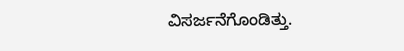ವಿಸರ್ಜನೆಗೊಂಡಿತ್ತು.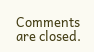Comments are closed.